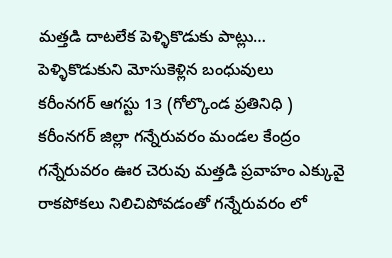మత్తడి దాటలేక పెళ్ళికొడుకు పాట్లు… పెళ్ళికొడుకుని మోసుకెళ్లిన బంధువులు
కరీంనగర్ ఆగస్టు 13 (గోల్కొండ ప్రతినిధి ) కరీంనగర్ జిల్లా గన్నేరువరం మండల కేంద్రం గన్నేరువరం ఊర చెరువు మత్తడి ప్రవాహం ఎక్కువై రాకపోకలు నిలిచిపోవడంతో గన్నేరువరం లో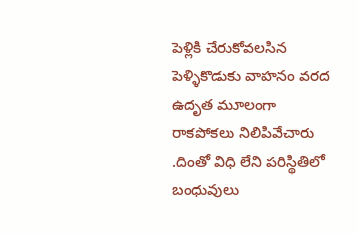పెళ్లికి చేరుకోవలసిన పెళ్ళికొడుకు వాహనం వరద ఉదృత మూలంగా రాకపోకలు నిలిపివేచారు .దింతో విధి లేని పరిస్థితిలో బంధువులు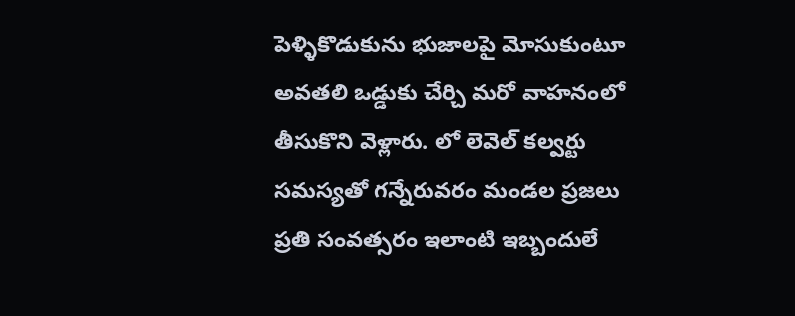పెళ్ళికొడుకును భుజాలపై మోసుకుంటూ అవతలి ఒడ్డుకు చేర్చి మరో వాహనంలో తీసుకొని వెళ్లారు. లో లెవెల్ కల్వర్టు సమస్యతో గన్నేరువరం మండల ప్రజలు ప్రతి సంవత్సరం ఇలాంటి ఇబ్బందులే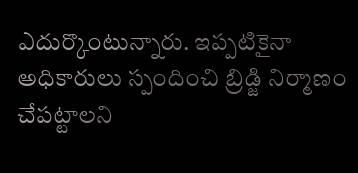ఎదుర్కొంటున్నారు. ఇప్పటికైనా అధికారులు స్పందించి బ్రిడ్జి నిర్మాణం చేపట్టాలని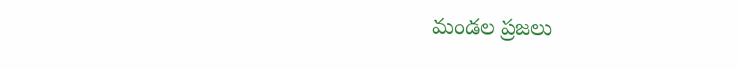మండల ప్రజలు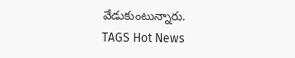వేడుకుంటున్నారు.
TAGS Hot News